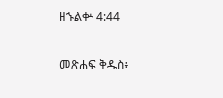ዘኁልቍ 4:44

መጽሐፍ ቅዱስ፥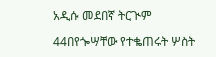አዲሱ መደበኛ ትርጒም

44በየጐሣቸው የተቈጠሩት ሦስት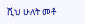ሺህ ሁለት መቶ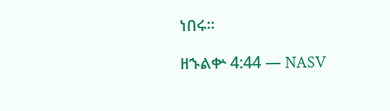ነበሩ።

ዘኁልቍ 4:44 — NASV